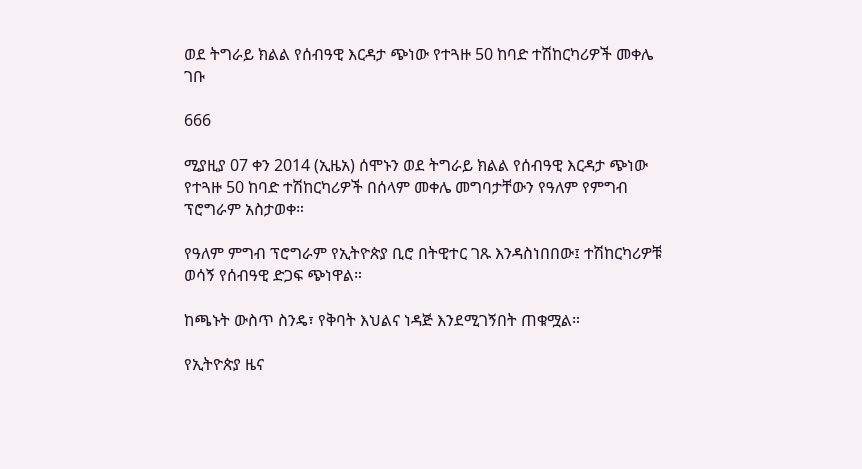ወደ ትግራይ ክልል የሰብዓዊ እርዳታ ጭነው የተጓዙ 50 ከባድ ተሽከርካሪዎች መቀሌ ገቡ

666

ሚያዚያ 07 ቀን 2014 (ኢዜአ) ሰሞኑን ወደ ትግራይ ክልል የሰብዓዊ እርዳታ ጭነው የተጓዙ 50 ከባድ ተሽከርካሪዎች በሰላም መቀሌ መግባታቸውን የዓለም የምግብ ፕሮግራም አስታወቀ።

የዓለም ምግብ ፕሮግራም የኢትዮጵያ ቢሮ በትዊተር ገጹ እንዳስነበበው፤ ተሽከርካሪዎቹ ወሳኝ የሰብዓዊ ድጋፍ ጭነዋል።

ከጫኑት ውስጥ ስንዴ፣ የቅባት እህልና ነዳጅ እንደሚገኝበት ጠቁሟል።

የኢትዮጵያ ዜና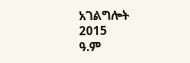አገልግሎት
2015
ዓ.ም